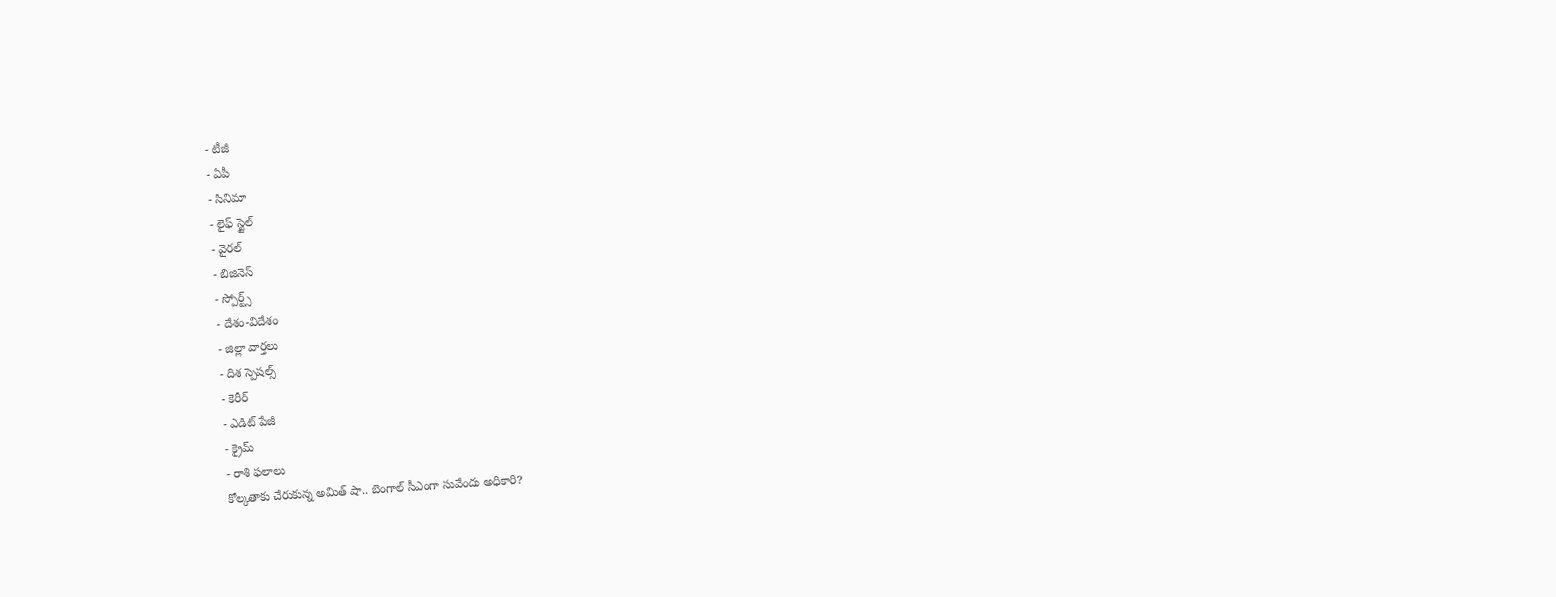- టీజీ
- ఏపీ
- సినిమా
- లైఫ్ స్టైల్
- వైరల్
- బిజినెస్
- స్పోర్ట్స్
- దేశం-విదేశం
- జిల్లా వార్తలు
- దిశ స్పెషల్స్
- కెరీర్
- ఎడిట్ పేజీ
- క్రైమ్
- రాశి ఫలాలు
కోల్కతాకు చేరుకున్న అమిత్ షా.. బెంగాల్ సీఎంగా సువేందు అధికారి?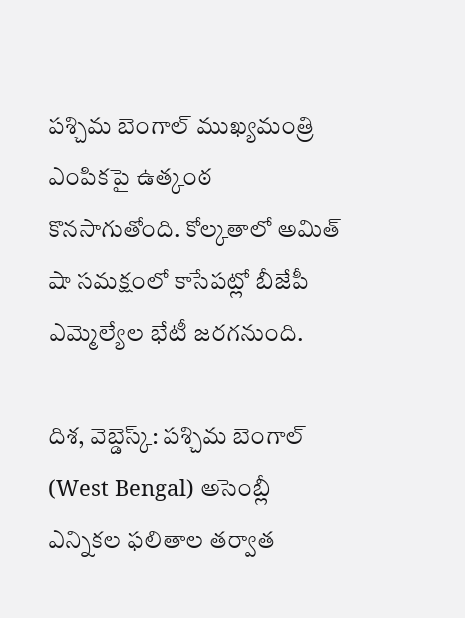పశ్చిమ బెంగాల్ ముఖ్యమంత్రి ఎంపికపై ఉత్కంఠ కొనసాగుతోంది. కోల్కతాలో అమిత్ షా సమక్షంలో కాసేపట్లో బీజేపీ ఎమ్మెల్యేల భేటీ జరగనుంది.

దిశ, వెబ్డెస్క్: పశ్చిమ బెంగాల్ (West Bengal) అసెంబ్లీ ఎన్నికల ఫలితాల తర్వాత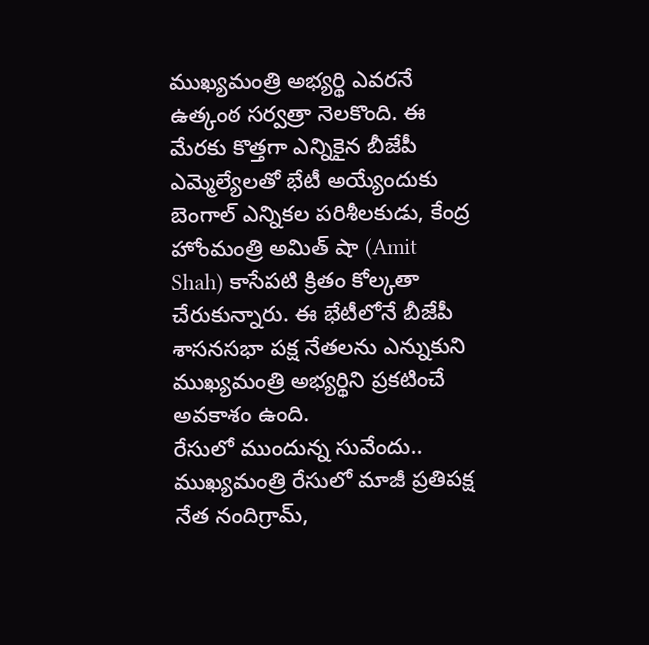ముఖ్యమంత్రి అభ్యర్థి ఎవరనే ఉత్కంఠ సర్వత్రా నెలకొంది. ఈ మేరకు కొత్తగా ఎన్నికైన బీజేపీ ఎమ్మెల్యేలతో భేటీ అయ్యేందుకు బెంగాల్ ఎన్నికల పరిశీలకుడు, కేంద్ర హోంమంత్రి అమిత్ షా (Amit Shah) కాసేపటి క్రితం కోల్కతా చేరుకున్నారు. ఈ భేటీలోనే బీజేపీ శాసనసభా పక్ష నేతలను ఎన్నుకుని ముఖ్యమంత్రి అభ్యర్థిని ప్రకటించే అవకాశం ఉంది.
రేసులో ముందున్న సువేందు..
ముఖ్యమంత్రి రేసులో మాజీ ప్రతిపక్ష నేత నందిగ్రామ్,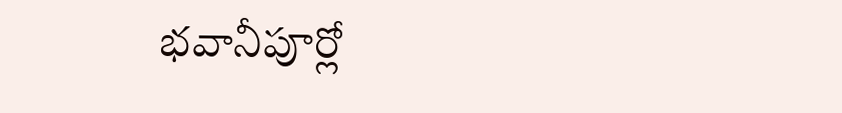భవానీపూర్లో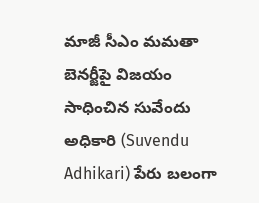మాజీ సీఎం మమతా బెనర్జీపై విజయం సాధించిన సువేందు అధికారి (Suvendu Adhikari) పేరు బలంగా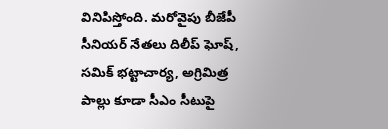వినిపిస్తోంది. మరోవైపు బీజేపీ సీనియర్ నేతలు దిలీప్ ఘోష్, సమిక్ భట్టాచార్య, అగ్రిమిత్ర పాల్లు కూడా సీఎం సీటుపై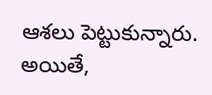ఆశలు పెట్టుకున్నారు. అయితే,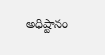అధిష్టానం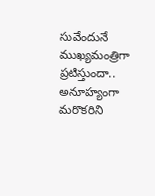సువేందునే ముఖ్యమంత్రిగా ప్రటిస్తుందా.. అనూహ్యంగా మరొకరిని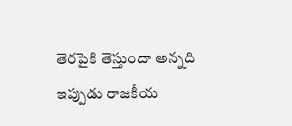తెరపైకి తెస్తుందా అన్నది ఇప్పుడు రాజకీయ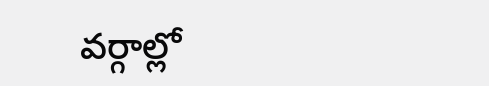వర్గాల్లో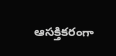ఆసక్తికరంగా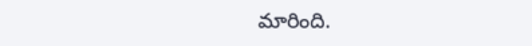మారింది.